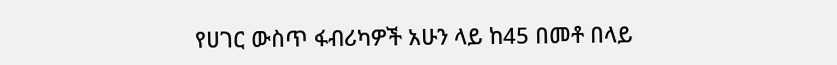የሀገር ውስጥ ፋብሪካዎች አሁን ላይ ከ45 በመቶ በላይ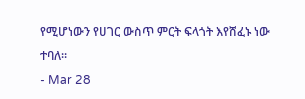የሚሆነውን የሀገር ውስጥ ምርት ፍላጎት እየሸፈኑ ነው ተባለ።
- Mar 28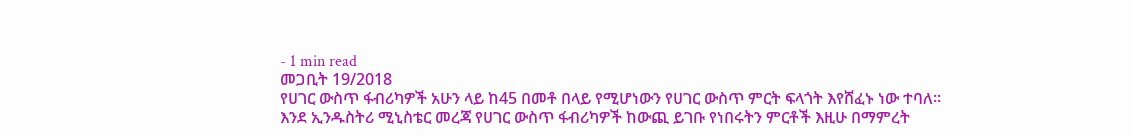- 1 min read
መጋቢት 19/2018
የሀገር ውስጥ ፋብሪካዎች አሁን ላይ ከ45 በመቶ በላይ የሚሆነውን የሀገር ውስጥ ምርት ፍላጎት እየሸፈኑ ነው ተባለ።
እንደ ኢንዱስትሪ ሚኒስቴር መረጃ የሀገር ውስጥ ፋብሪካዎች ከውጪ ይገቡ የነበሩትን ምርቶች እዚሁ በማምረት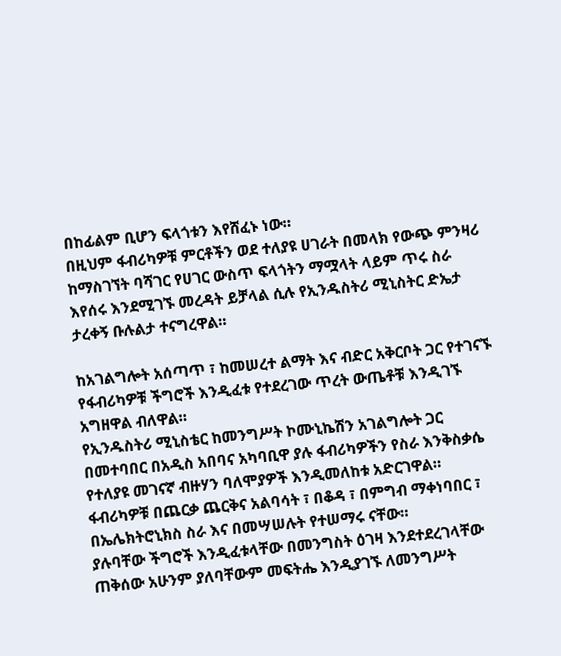በከፊልም ቢሆን ፍላጎቱን እየሸፈኑ ነው።
በዚህም ፋብሪካዎቹ ምርቶችን ወደ ተለያዩ ሀገራት በመላክ የውጭ ምንዛሪ ከማስገኘት ባሻገር የሀገር ውስጥ ፍላጎትን ማሟላት ላይም ጥሩ ስራ እየሰሩ እንደሚገኙ መረዳት ይቻላል ሲሉ የኢንዱስትሪ ሚኒስትር ድኤታ ታረቀኝ ቡሉልታ ተናግረዋል።

ከአገልግሎት አሰጣጥ ፣ ከመሠረተ ልማት እና ብድር አቅርቦት ጋር የተገናኙ የፋብሪካዎቹ ችግሮች እንዲፈቱ የተደረገው ጥረት ውጤቶቹ እንዲገኙ አግዘዋል ብለዋል።
የኢንዱስትሪ ሚኒስቴር ከመንግሥት ኮሙኒኬሽን አገልግሎት ጋር በመተባበር በአዲስ አበባና አካባቢዋ ያሉ ፋብሪካዎችን የስራ እንቅስቃሴ የተለያዩ መገናኛ ብዙሃን ባለሞያዎች እንዲመለከቱ አድርገዋል።
ፋብሪካዎቹ በጨርቃ ጨርቅና አልባሳት ፣ በቆዳ ፣ በምግብ ማቀነባበር ፣ በኤሌክትሮኒክስ ስራ እና በመሣሠሉት የተሠማሩ ናቸው።
ያሉባቸው ችግሮች እንዲፈቱላቸው በመንግስት ዕገዛ እንደተደረገላቸው ጠቅሰው አሁንም ያለባቸውም መፍትሔ እንዲያገኙ ለመንግሥት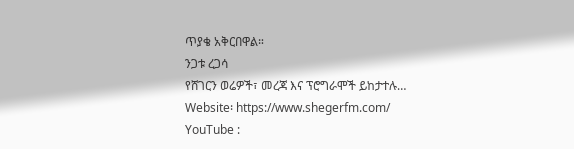ጥያቄ አቅርበዋል።
ንጋቱ ረጋሳ
የሸገርን ወሬዎች፣ መረጃ እና ፕሮግራሞች ይከታተሉ…
Website፡ https://www.shegerfm.com/
YouTube :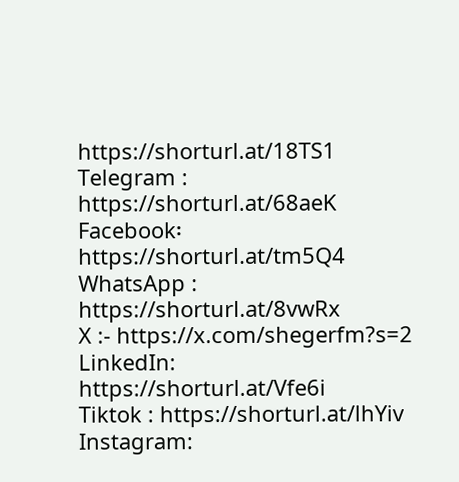https://shorturl.at/18TS1
Telegram : https://shorturl.at/68aeK
Facebook፡ https://shorturl.at/tm5Q4
WhatsApp : https://shorturl.at/8vwRx
X :- https://x.com/shegerfm?s=2
LinkedIn: https://shorturl.at/Vfe6i
Tiktok : https://shorturl.at/lhYiv
Instagram: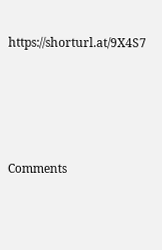https://shorturl.at/9X4S7





Comments